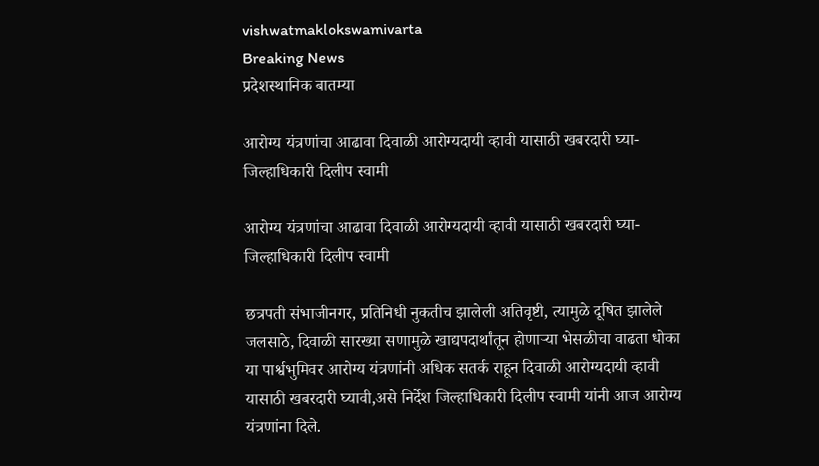vishwatmaklokswamivarta
Breaking News
प्रदेशस्थानिक बातम्या

आरोग्य यंत्रणांचा आढावा दिवाळी आरोग्यदायी व्हावी यासाठी खबरदारी घ्या-जिल्हाधिकारी दिलीप स्वामी

आरोग्य यंत्रणांचा आढावा दिवाळी आरोग्यदायी व्हावी यासाठी खबरदारी घ्या-जिल्हाधिकारी दिलीप स्वामी

छत्रपती संभाजीनगर, प्रतिनिधी नुकतीच झालेली अतिवृष्टी, त्यामुळे दूषित झालेले जलसाठे, दिवाळी सारख्या सणामुळे खाद्यपदार्थांतून होणाऱ्या भेसळीचा वाढता धोका या पार्श्वभुमिवर आरोग्य यंत्रणांनी अधिक सतर्क राहून दिवाळी आरोग्यदायी व्हावी यासाठी खबरदारी घ्यावी,असे निर्देश जिल्हाधिकारी दिलीप स्वामी यांनी आज आरोग्य यंत्रणांना दिले.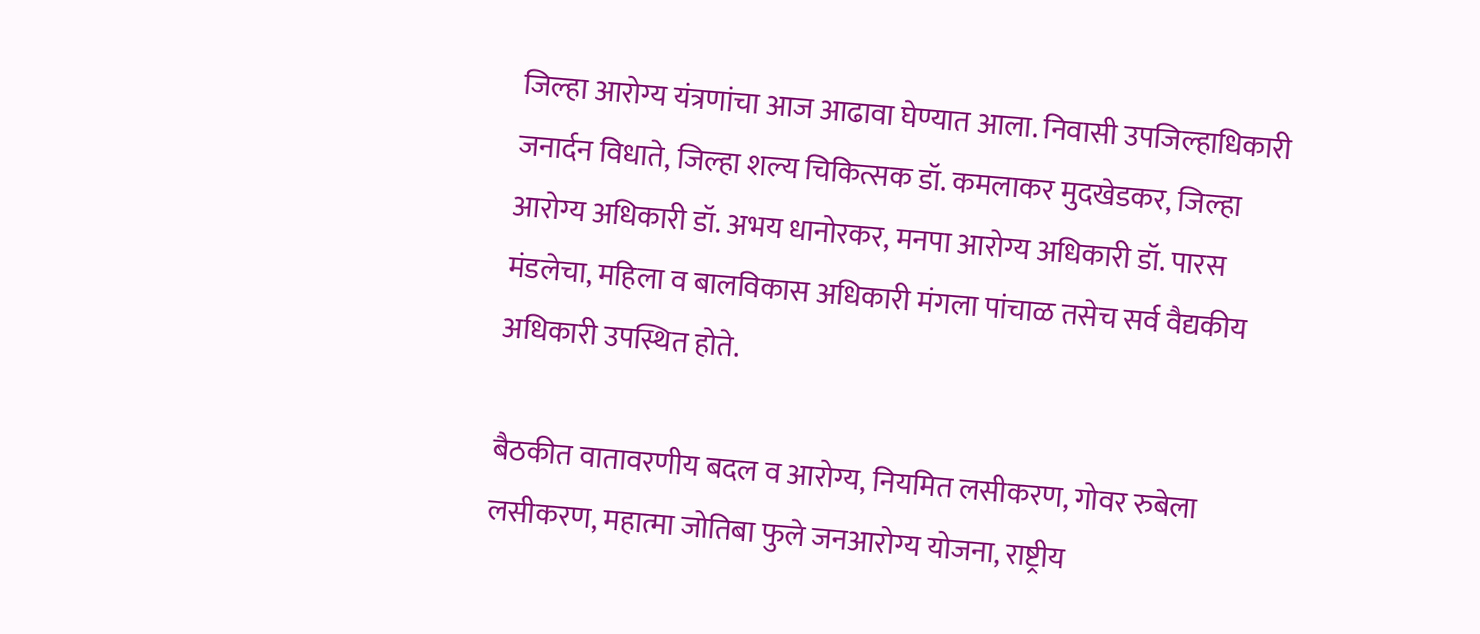जिल्हा आरोग्य यंत्रणांचा आज आढावा घेण्यात आला. निवासी उपजिल्हाधिकारी जनार्दन विधाते, जिल्हा शल्य चिकित्सक डॉ. कमलाकर मुदखेडकर, जिल्हा आरोग्य अधिकारी डॉ. अभय धानोरकर, मनपा आरोग्य अधिकारी डॉ. पारस मंडलेचा, महिला व बालविकास अधिकारी मंगला पांचाळ तसेच सर्व वैद्यकीय अधिकारी उपस्थित होते.

बैठकीत वातावरणीय बदल व आरोग्य, नियमित लसीकरण, गोवर रुबेला लसीकरण, महात्मा जोतिबा फुले जनआरोग्य योजना, राष्ट्रीय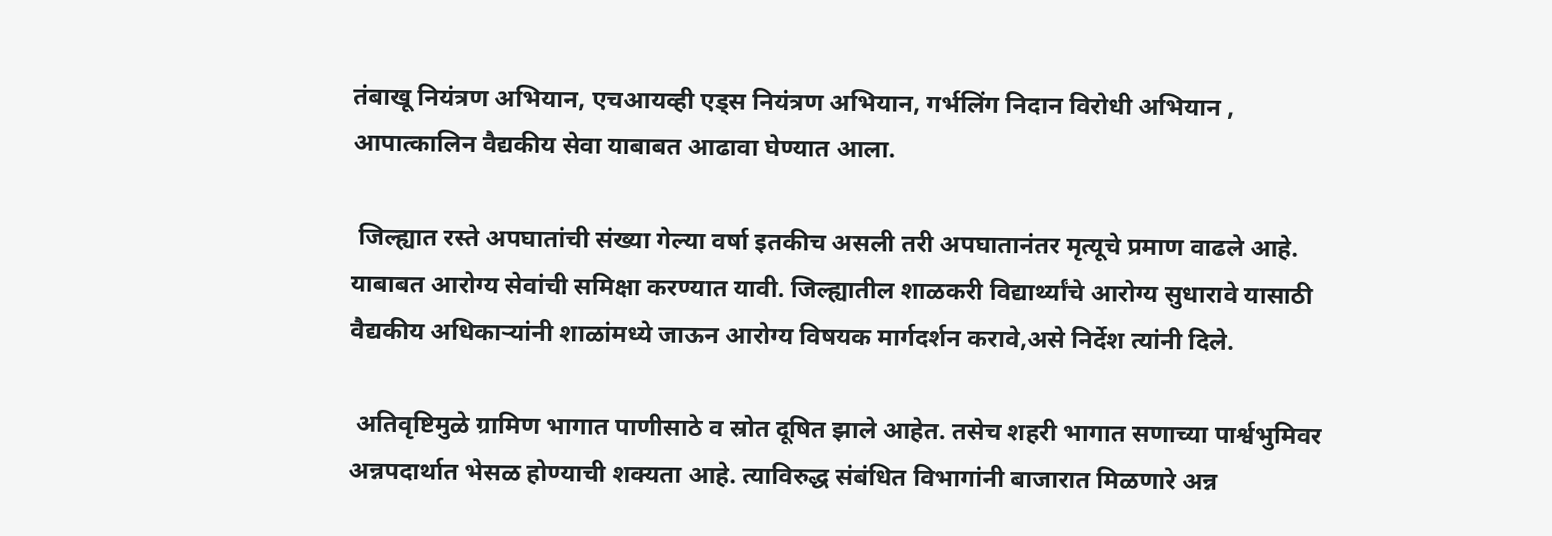तंबाखू नियंत्रण अभियान, एचआयव्ही एड्स नियंत्रण अभियान, गर्भलिंग निदान विरोधी अभियान , आपात्कालिन वैद्यकीय सेवा याबाबत आढावा घेण्यात आला.

 जिल्ह्यात रस्ते अपघातांची संख्या गेल्या वर्षा इतकीच असली तरी अपघातानंतर मृत्यूचे प्रमाण वाढले आहे. याबाबत आरोग्य सेवांची समिक्षा करण्यात यावी. जिल्ह्यातील शाळकरी विद्यार्थ्यांचे आरोग्य सुधारावे यासाठी वैद्यकीय अधिकाऱ्यांनी शाळांमध्ये जाऊन आरोग्य विषयक मार्गदर्शन करावे,असे निर्देश त्यांनी दिले.

 अतिवृष्टिमुळे ग्रामिण भागात पाणीसाठे व स्रोत दूषित झाले आहेत. तसेच शहरी भागात सणाच्या पार्श्वभुमिवर अन्नपदार्थात भेसळ होण्याची शक्यता आहे. त्याविरुद्ध संबंधित विभागांनी बाजारात मिळणारे अन्न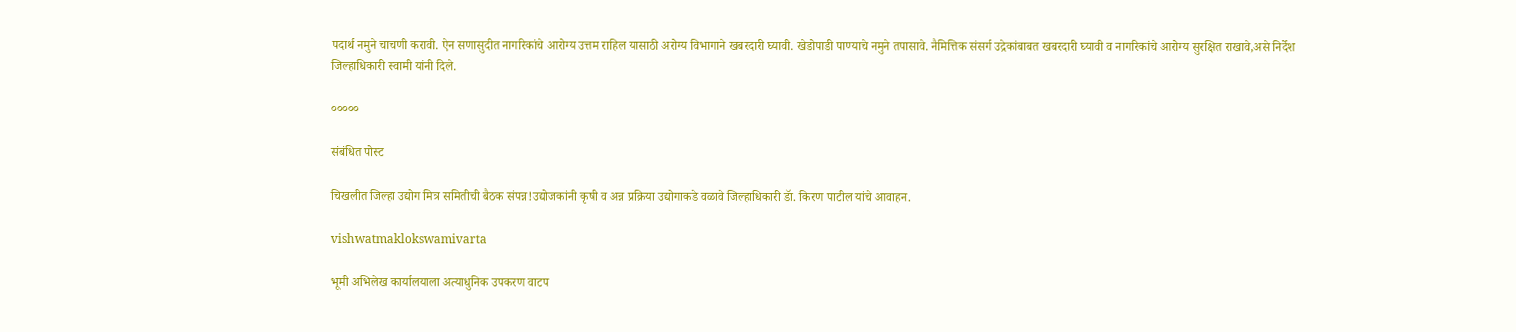पदार्थ नमुने चाचणी करावी. ऐन सणासुदीत नागरिकांचे आरोग्य उत्तम राहिल यासाठी अरोग्य विभागाने खबरदारी घ्यावी. खेडोपाडी पाण्याचे नमुने तपासावे. नैमित्तिक संसर्ग उद्रेकांबाबत खबरदारी घ्यावी व नागरिकांचे आरोग्य सुरक्षित राखावे,असे निर्देश जिल्हाधिकारी स्वामी यांनी दिले.

०००००

संबंधित पोस्ट

चिखलीत जिल्हा उद्योग मित्र समितीची बैठक संपन्न!उद्योजकांनी कृषी व अन्न प्रक्रिया उद्योगाकडे वळावे जिल्हाधिकारी डॅा. किरण पाटील यांचे आवाहन.

vishwatmaklokswamivarta

भूमी अभिलेख कार्यालयाला अत्याधुनिक उपकरण वाटप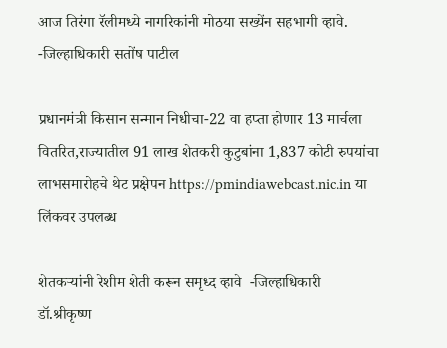आज तिरंगा रॅलीमध्ये नागरिकांनी मोठया सख्येंन सहभागी व्हावे. -जिल्हाधिकारी सतोंष पाटील

प्रधानमंत्री किसान सन्मान निधीचा-22 वा हप्ता होणार 13 मार्चला वितरित,राज्यातील 91 लाख शेतकरी कुटुबांना 1,837 कोटी रुपयांचा लाभसमारोहचे थेट प्रक्षेपन https://pmindiawebcast.nic.in या लिंकवर उपलब्ध

शेतकऱ्यांनी रेशीम शेती करून समृध्द व्हावे  -जिल्हाधिकारी डॉ.श्रीकृष्ण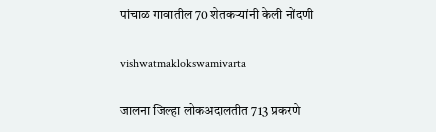पांचाळ गावातील 70 शेतकऱ्यांनी केली नोंदणी

vishwatmaklokswamivarta

जालना जिल्हा लोकअदालतीत 713 प्रकरणे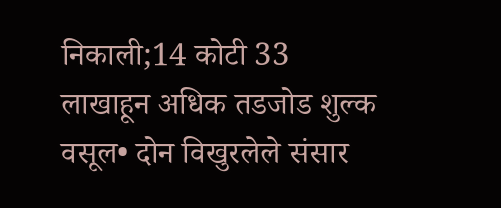निकाली;14 कोटी 33 लाखाहून अधिक तडजोड शुल्क वसूल• दोन विखुरलेले संसार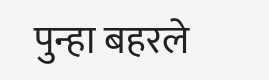पुन्हा बहरले